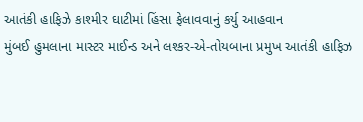આતંકી હાફિઝે કાશ્મીર ઘાટીમાં હિંસા ફેલાવવાનું કર્યુ આહવાન
મુંબઈ હુમલાના માસ્ટર માઈન્ડ અને લશ્કર-એ-તોયબાના પ્રમુખ આતંકી હાફિઝ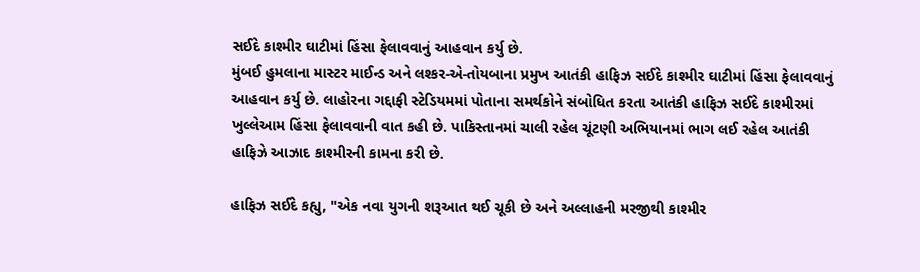સઈદે કાશ્મીર ઘાટીમાં હિંસા ફેલાવવાનું આહવાન કર્યુ છે.
મુંબઈ હુમલાના માસ્ટર માઈન્ડ અને લશ્કર-એ-તોયબાના પ્રમુખ આતંકી હાફિઝ સઈદે કાશ્મીર ઘાટીમાં હિંસા ફેલાવવાનું આહવાન કર્યુ છે. લાહોરના ગદ્દાફી સ્ટેડિયમમાં પોતાના સમર્થકોને સંબોધિત કરતા આતંકી હાફિઝ સઈદે કાશ્મીરમાં ખુલ્લેઆમ હિંસા ફેલાવવાની વાત કહી છે. પાકિસ્તાનમાં ચાલી રહેલ ચૂંટણી અભિયાનમાં ભાગ લઈ રહેલ આતંકી હાફિઝે આઝાદ કાશ્મીરની કામના કરી છે.

હાફિઝ સઈદે કહ્યુ, "એક નવા યુગની શરૂઆત થઈ ચૂકી છે અને અલ્લાહની મરજીથી કાશ્મીર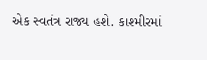એક સ્વતંત્ર રાજ્ય હશે. કાશ્મીરમાં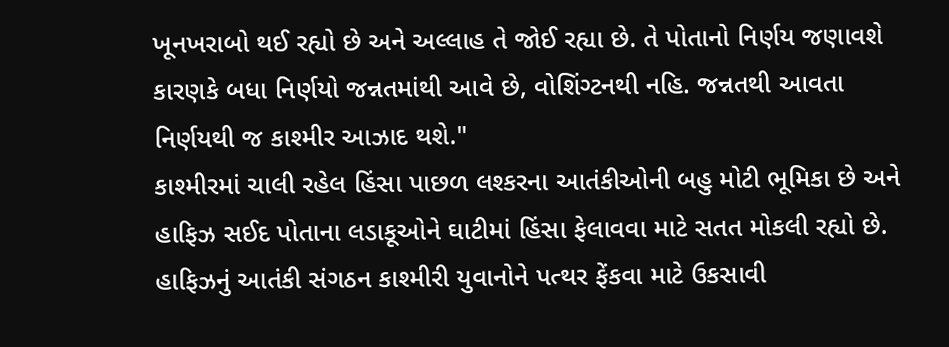ખૂનખરાબો થઈ રહ્યો છે અને અલ્લાહ તે જોઈ રહ્યા છે. તે પોતાનો નિર્ણય જણાવશે કારણકે બધા નિર્ણયો જન્નતમાંથી આવે છે, વોશિંગ્ટનથી નહિ. જન્નતથી આવતા નિર્ણયથી જ કાશ્મીર આઝાદ થશે."
કાશ્મીરમાં ચાલી રહેલ હિંસા પાછળ લશ્કરના આતંકીઓની બહુ મોટી ભૂમિકા છે અને હાફિઝ સઈદ પોતાના લડાકૂઓને ઘાટીમાં હિંસા ફેલાવવા માટે સતત મોકલી રહ્યો છે. હાફિઝનું આતંકી સંગઠન કાશ્મીરી યુવાનોને પત્થર ફેંકવા માટે ઉકસાવી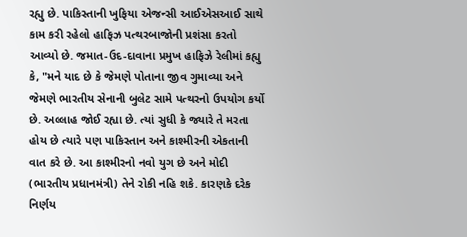રહ્યુ છે. પાકિસ્તાની ખુફિયા એજન્સી આઈએસઆઈ સાથે કામ કરી રહેલો હાફિઝ પત્થરબાજોની પ્રશંસા કરતો આવ્યો છે. જમાત-ઉદ-દાવાના પ્રમુખ હાફિઝે રેલીમાં કહ્યુ કે, "મને યાદ છે કે જેમણે પોતાના જીવ ગુમાવ્યા અને જેમણે ભારતીય સેનાની બુલેટ સામે પત્થરનો ઉપયોગ કર્યો છે. અલ્લાહ જોઈ રહ્યા છે. ત્યાં સુધી કે જ્યારે તે મરતા હોય છે ત્યારે પણ પાકિસ્તાન અને કાશ્મીરની એકતાની વાત કરે છે. આ કાશ્મીરનો નવો યુગ છે અને મોદી (ભારતીય પ્રધાનમંત્રી) તેને રોકી નહિ શકે. કારણકે દરેક નિર્ણય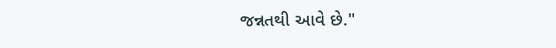જન્નતથી આવે છે."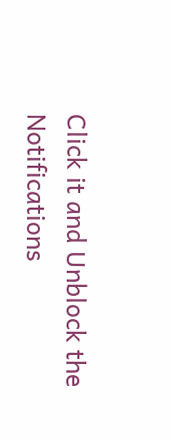Click it and Unblock the Notifications